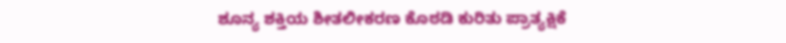ಶೂನ್ಯ ಶಕ್ತಿಯ ಶೀತಲೀಕರಣ ಕೊಠಡಿ ಕುರಿತು ಪ್ರಾತ್ಯಕ್ಷಿಕೆ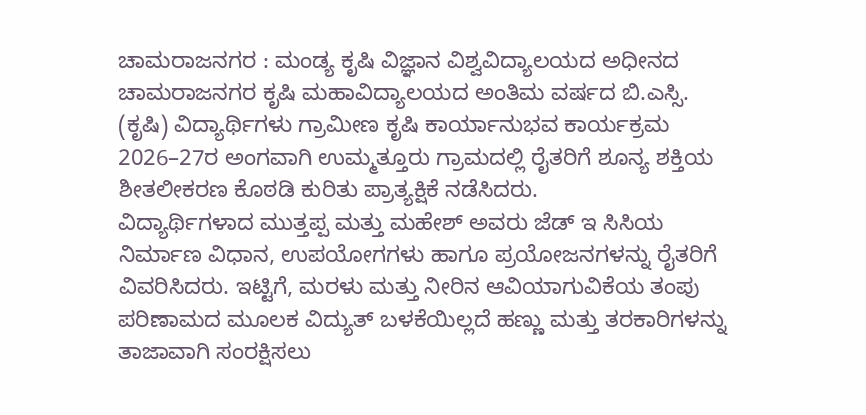ಚಾಮರಾಜನಗರ : ಮಂಡ್ಯ ಕೃಷಿ ವಿಜ್ಞಾನ ವಿಶ್ವವಿದ್ಯಾಲಯದ ಅಧೀನದ ಚಾಮರಾಜನಗರ ಕೃಷಿ ಮಹಾವಿದ್ಯಾಲಯದ ಅಂತಿಮ ವರ್ಷದ ಬಿ.ಎಸ್ಸಿ. (ಕೃಷಿ) ವಿದ್ಯಾರ್ಥಿಗಳು ಗ್ರಾಮೀಣ ಕೃಷಿ ಕಾರ್ಯಾನುಭವ ಕಾರ್ಯಕ್ರಮ  2026–27ರ ಅಂಗವಾಗಿ ಉಮ್ಮತ್ತೂರು ಗ್ರಾಮದಲ್ಲಿ ರೈತರಿಗೆ ಶೂನ್ಯ ಶಕ್ತಿಯ ಶೀತಲೀಕರಣ ಕೊಠಡಿ ಕುರಿತು ಪ್ರಾತ್ಯಕ್ಷಿಕೆ ನಡೆಸಿದರು.
ವಿದ್ಯಾರ್ಥಿಗಳಾದ ಮುತ್ತಪ್ಪ ಮತ್ತು ಮಹೇಶ್ ಅವರು ಜೆಡ್ ಇ ಸಿಸಿಯ ನಿರ್ಮಾಣ ವಿಧಾನ, ಉಪಯೋಗಗಳು ಹಾಗೂ ಪ್ರಯೋಜನಗಳನ್ನು ರೈತರಿಗೆ ವಿವರಿಸಿದರು. ಇಟ್ಟಿಗೆ, ಮರಳು ಮತ್ತು ನೀರಿನ ಆವಿಯಾಗುವಿಕೆಯ ತಂಪು ಪರಿಣಾಮದ ಮೂಲಕ ವಿದ್ಯುತ್‌ ಬಳಕೆಯಿಲ್ಲದೆ ಹಣ್ಣು ಮತ್ತು ತರಕಾರಿಗಳನ್ನು ತಾಜಾವಾಗಿ ಸಂರಕ್ಷಿಸಲು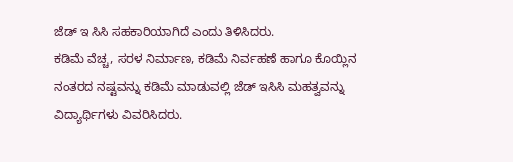ಜೆಡ್ ಇ ಸಿಸಿ ಸಹಕಾರಿಯಾಗಿದೆ ಎಂದು ತಿಳಿಸಿದರು.
ಕಡಿಮೆ ವೆಚ್ಚ, ಸರಳ ನಿರ್ಮಾಣ, ಕಡಿಮೆ ನಿರ್ವಹಣೆ ಹಾಗೂ ಕೊಯ್ಲಿನ ನಂತರದ ನಷ್ಟವನ್ನು ಕಡಿಮೆ ಮಾಡುವಲ್ಲಿ ಜೆಡ್ ಇಸಿಸಿ ಮಹತ್ವವನ್ನು ವಿದ್ಯಾರ್ಥಿಗಳು ವಿವರಿಸಿದರು.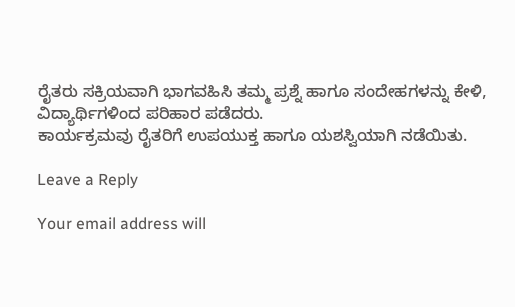ರೈತರು ಸಕ್ರಿಯವಾಗಿ ಭಾಗವಹಿಸಿ ತಮ್ಮ ಪ್ರಶ್ನೆ ಹಾಗೂ ಸಂದೇಹಗಳನ್ನು ಕೇಳಿ, ವಿದ್ಯಾರ್ಥಿಗಳಿಂದ ಪರಿಹಾರ ಪಡೆದರು.
ಕಾರ್ಯಕ್ರಮವು ರೈತರಿಗೆ ಉಪಯುಕ್ತ ಹಾಗೂ ಯಶಸ್ವಿಯಾಗಿ ನಡೆಯಿತು.

Leave a Reply

Your email address will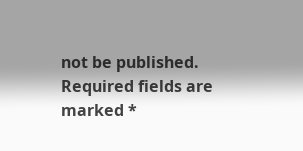not be published. Required fields are marked *